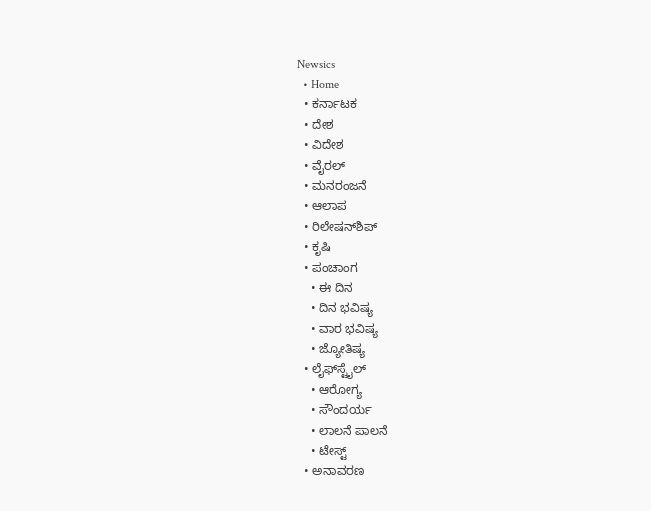Newsics
  • Home
  • ಕರ್ನಾಟಕ
  • ದೇಶ
  • ವಿದೇಶ
  • ವೈರಲ್
  • ಮನರಂಜನೆ
  • ಆಲಾಪ
  • ರಿಲೇಷನ್‌ಶಿಪ್
  • ಕೃಷಿ
  • ಪಂಚಾಂಗ
    • ಈ ದಿನ
    • ದಿನ ಭವಿಷ್ಯ
    • ವಾರ ಭವಿಷ್ಯ
    • ಜ್ಯೋತಿಷ್ಯ
  • ಲೈಫ್‌ಸ್ಟೈಲ್
    • ಆರೋಗ್ಯ
    • ಸೌಂದರ್ಯ
    • ಲಾಲನೆ ಪಾಲನೆ
    • ಟೇಸ್ಟ್
  • ಅನಾವರಣ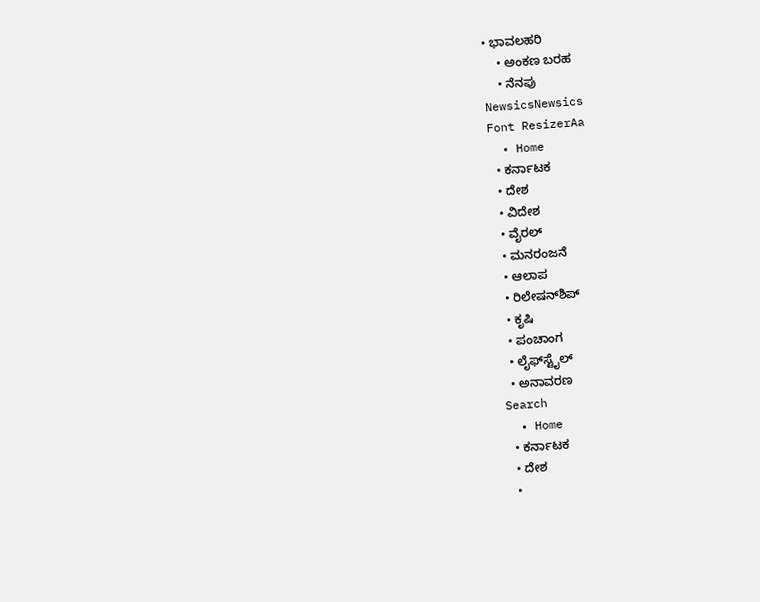• ಭಾವಲಹರಿ
    • ಅಂಕಣ ಬರಹ
    • ನೆನಪು
NewsicsNewsics
Font ResizerAa
  • Home
  • ಕರ್ನಾಟಕ
  • ದೇಶ
  • ವಿದೇಶ
  • ವೈರಲ್
  • ಮನರಂಜನೆ
  • ಆಲಾಪ
  • ರಿಲೇಷನ್‌ಶಿಪ್
  • ಕೃಷಿ
  • ಪಂಚಾಂಗ
  • ಲೈಫ್‌ಸ್ಟೈಲ್
  • ಅನಾವರಣ
Search
  • Home
  • ಕರ್ನಾಟಕ
  • ದೇಶ
  •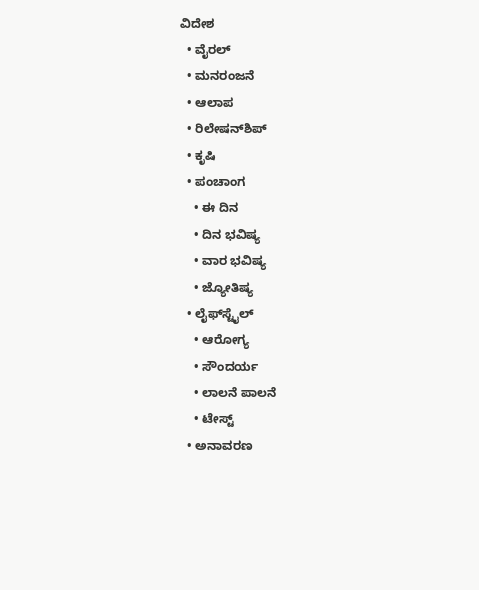ವಿದೇಶ
  • ವೈರಲ್
  • ಮನರಂಜನೆ
  • ಆಲಾಪ
  • ರಿಲೇಷನ್‌ಶಿಪ್
  • ಕೃಷಿ
  • ಪಂಚಾಂಗ
    • ಈ ದಿನ
    • ದಿನ ಭವಿಷ್ಯ
    • ವಾರ ಭವಿಷ್ಯ
    • ಜ್ಯೋತಿಷ್ಯ
  • ಲೈಫ್‌ಸ್ಟೈಲ್
    • ಆರೋಗ್ಯ
    • ಸೌಂದರ್ಯ
    • ಲಾಲನೆ ಪಾಲನೆ
    • ಟೇಸ್ಟ್
  • ಅನಾವರಣ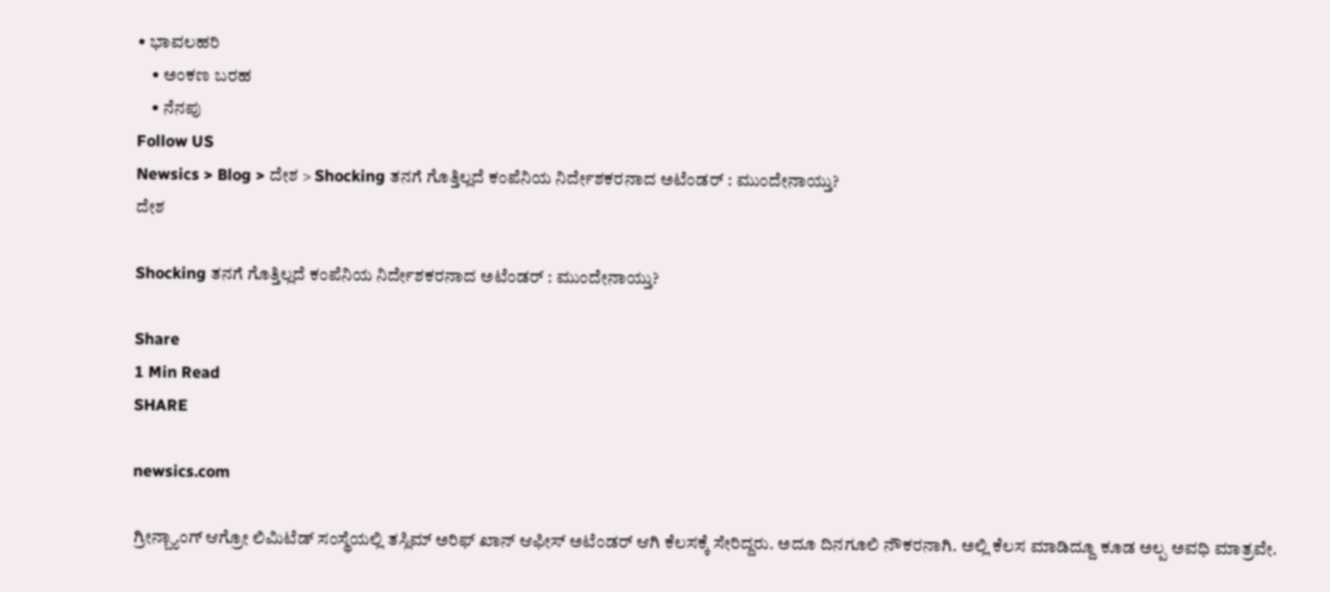• ಭಾವಲಹರಿ
    • ಅಂಕಣ ಬರಹ
    • ನೆನಪು
Follow US
Newsics > Blog > ದೇಶ > Shocking ತನಗೆ ಗೊತ್ತಿಲ್ಲದೆ ಕಂಪೆನಿಯ ನಿರ್ದೇಶಕರನಾದ ಅಟೆಂಡರ್ : ಮುಂದೇನಾಯ್ತು?
ದೇಶ

Shocking ತನಗೆ ಗೊತ್ತಿಲ್ಲದೆ ಕಂಪೆನಿಯ ನಿರ್ದೇಶಕರನಾದ ಅಟೆಂಡರ್ : ಮುಂದೇನಾಯ್ತು?

Share
1 Min Read
SHARE

newsics.com

ಗ್ರೀನ್ಬ್ಯಾಂಗ್ ಆಗ್ರೋ ಲಿಮಿಟೆಡ್ ಸಂಸ್ಥೆಯಲ್ಲಿ ತಸ್ಲಿಮ್ ಅರಿಫ್ ಖಾನ್ ಆಫೀಸ್ ಅಟೆಂಡರ್ ಆಗಿ ಕೆಲಸಕ್ಕೆ ಸೇರಿದ್ದರು. ಅದೂ ದಿನಗೂಲಿ ನೌಕರನಾಗಿ. ಅಲ್ಲಿ ಕೆಲಸ ಮಾಡಿದ್ದೂ ಕೂಡ ಅಲ್ಪ ಅವಧಿ ಮಾತ್ರವೇ.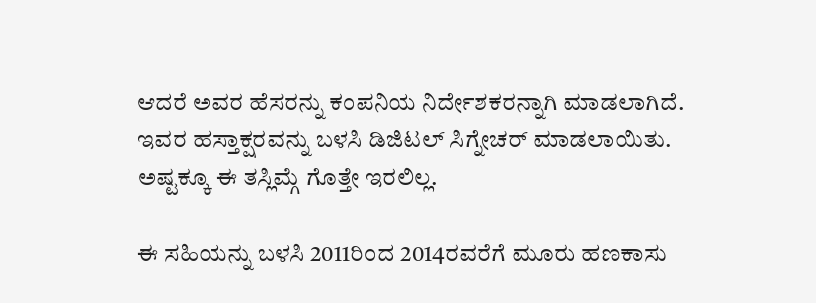ಆದರೆ ಅವರ ಹೆಸರನ್ನು ಕಂಪನಿಯ ನಿರ್ದೇಶಕರನ್ನಾಗಿ ಮಾಡಲಾಗಿದೆ. ಇವರ ಹಸ್ತಾಕ್ಷರವನ್ನು ಬಳಸಿ ಡಿಜಿಟಲ್ ಸಿಗ್ನೇಚರ್ ಮಾಡಲಾಯಿತು. ಅಷ್ಟಕ್ಕೂ ಈ ತಸ್ಲಿಮ್ಗೆ ಗೊತ್ತೇ ಇರಲಿಲ್ಲ.

ಈ ಸಹಿಯನ್ನು ಬಳಸಿ 2011ರಿಂದ 2014ರವರೆಗೆ ಮೂರು ಹಣಕಾಸು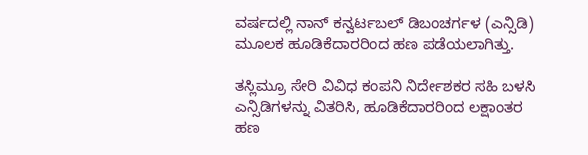ವರ್ಷದಲ್ಲಿ ನಾನ್ ಕನ್ವರ್ಟಬಲ್ ಡಿಬಂಚರ್ಗಳ (ಎನ್ಸಿಡಿ) ಮೂಲಕ ಹೂಡಿಕೆದಾರರಿಂದ ಹಣ ಪಡೆಯಲಾಗಿತ್ತು.

ತಸ್ಲಿಮ್ರೂ ಸೇರಿ ವಿವಿಧ ಕಂಪನಿ ನಿರ್ದೇಶಕರ ಸಹಿ ಬಳಸಿ ಎನ್ಸಿಡಿಗಳನ್ನು ವಿತರಿಸಿ, ಹೂಡಿಕೆದಾರರಿಂದ ಲಕ್ಷಾಂತರ ಹಣ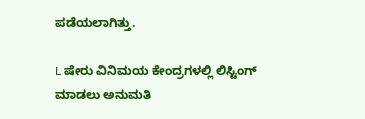ಪಡೆಯಲಾಗಿತ್ತು.

L ಷೇರು ವಿನಿಮಯ ಕೇಂದ್ರಗಳಲ್ಲಿ ಲಿಸ್ಟಿಂಗ್ ಮಾಡಲು ಅನುಮತಿ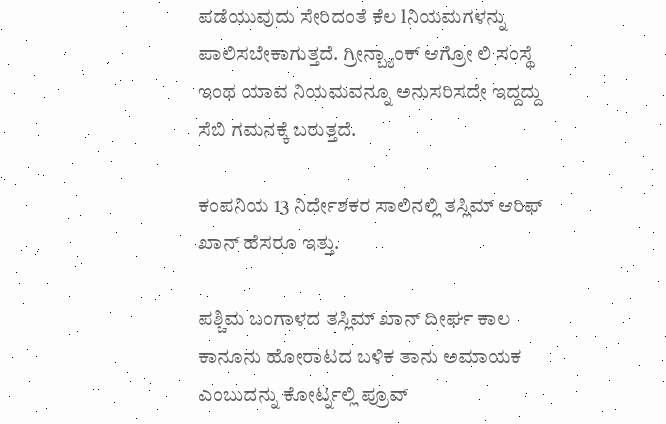ಪಡೆಯುವುದು ಸೇರಿದಂತೆ ಕೆಲ lನಿಯಮಗಳನ್ನು ಪಾಲಿಸಬೇಕಾಗುತ್ತದೆ. ಗ್ರೀನ್ಬ್ಯಾಂಕ್ ಆಗ್ರೋ ಲಿ ಸಂಸ್ಥೆ ಇಂಥ ಯಾವ ನಿಯಮವನ್ನೂ ಅನುಸರಿಸದೇ ಇದ್ದದ್ದು ಸೆಬಿ ಗಮನಕ್ಕೆ ಬರುತ್ತದೆ.

ಕಂಪನಿಯ 13 ನಿರ್ದೇಶಕರ ಸಾಲಿನಲ್ಲಿ ತಸ್ಲಿಮ್ ಆರಿಫ್ ಖಾನ್ ಹೆಸರೂ ಇತ್ತು.

ಪಶ್ಚಿಮ ಬಂಗಾಳದ ತಸ್ಲಿಮ್ ಖಾನ್ ದೀರ್ಘ ಕಾಲ ಕಾನೂನು ಹೋರಾಟದ ಬಳಿಕ ತಾನು ಅಮಾಯಕ ಎಂಬುದನ್ನು ಕೋರ್ಟ್ನಲ್ಲಿ ಪ್ರೂವ್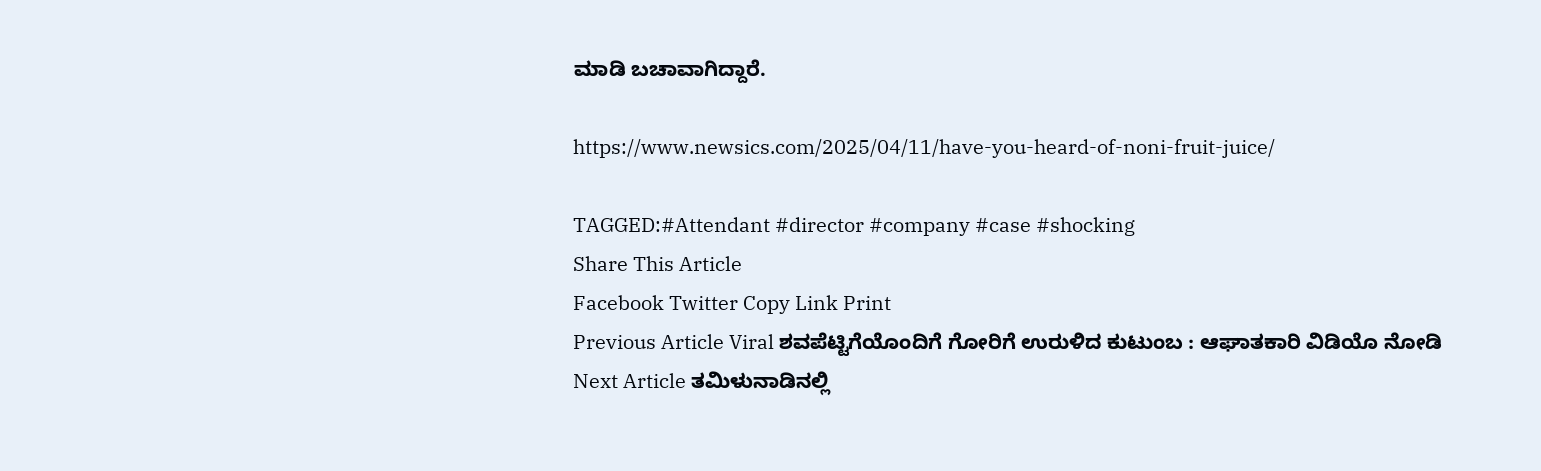ಮಾಡಿ ಬಚಾವಾಗಿದ್ದಾರೆ.

https://www.newsics.com/2025/04/11/have-you-heard-of-noni-fruit-juice/

TAGGED:#Attendant #director #company #case #shocking
Share This Article
Facebook Twitter Copy Link Print
Previous Article Viral ಶವಪೆಟ್ಟಿಗೆಯೊಂದಿಗೆ ಗೋರಿಗೆ ಉರುಳಿದ ಕುಟುಂಬ : ಆಘಾತಕಾರಿ ವಿಡಿಯೊ ನೋಡಿ
Next Article ತಮಿಳುನಾಡಿನಲ್ಲಿ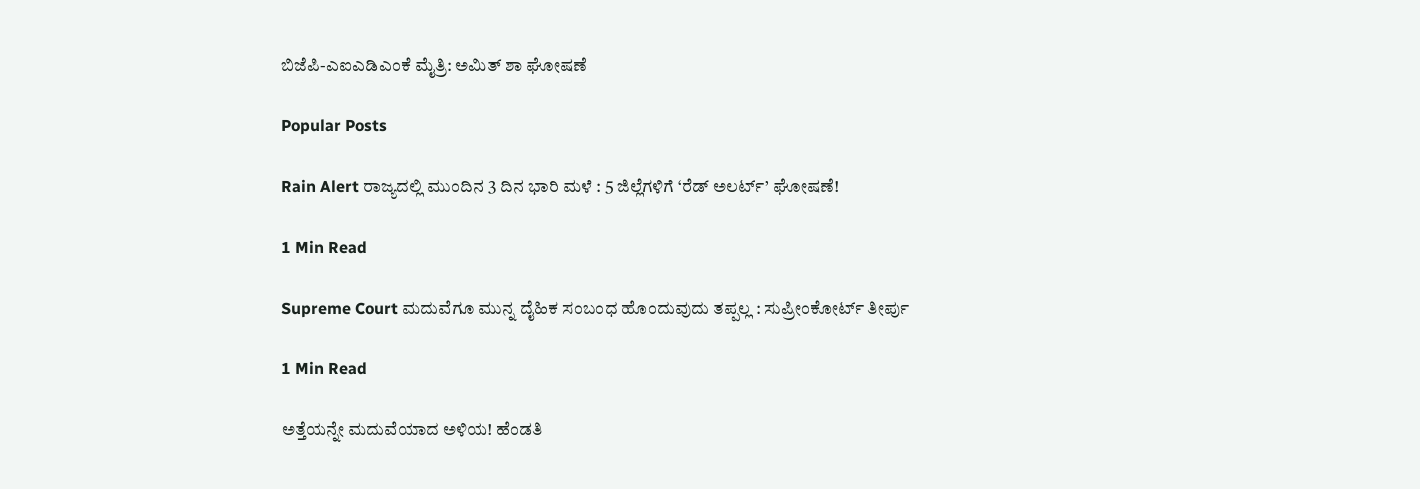ಬಿಜೆಪಿ-ಎಐಎಡಿಎಂಕೆ ಮೈತ್ರಿ: ಅಮಿತ್ ಶಾ ಘೋಷಣೆ

Popular Posts

Rain Alert ರಾಜ್ಯದಲ್ಲಿ ಮುಂದಿನ 3 ದಿನ ಭಾರಿ ಮಳೆ : 5 ಜಿಲ್ಲೆಗಳಿಗೆ ‘ರೆಡ್ ಅಲರ್ಟ್’ ಘೋಷಣೆ!

1 Min Read

Supreme Court ಮದುವೆಗೂ ಮುನ್ನ ದೈಹಿಕ ಸಂಬಂಧ ಹೊಂದುವುದು ತಪ್ಪಲ್ಲ : ಸುಪ್ರೀಂಕೋರ್ಟ್‌ ತೀರ್ಪು

1 Min Read

ಅತ್ತೆಯನ್ನೇ ಮದುವೆಯಾದ ಅಳಿಯ! ಹೆಂಡತಿ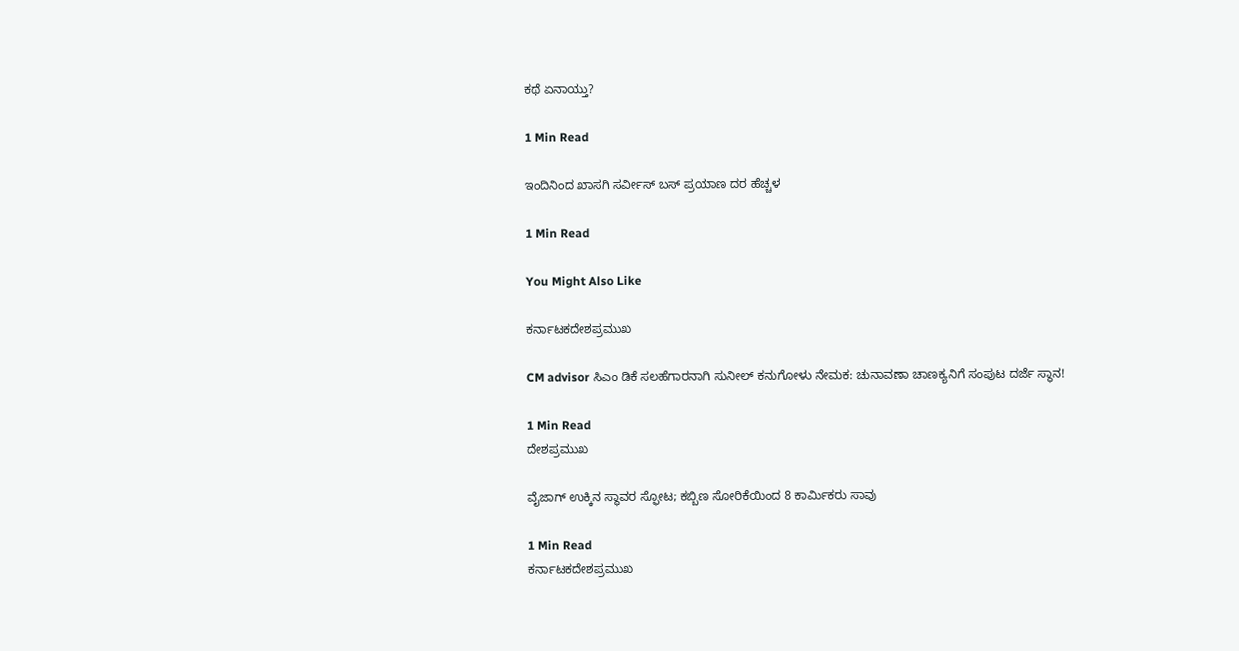ಕಥೆ ಏನಾಯ್ತು?

1 Min Read

ಇಂದಿನಿಂದ ಖಾಸಗಿ ಸರ್ವೀಸ್ ಬಸ್ ಪ್ರಯಾಣ ದರ ಹೆಚ್ಚಳ

1 Min Read

You Might Also Like

ಕರ್ನಾಟಕದೇಶಪ್ರಮುಖ

CM advisor ಸಿಎಂ ಡಿಕೆ ಸಲಹೆಗಾರನಾಗಿ ಸುನೀಲ್ ಕನುಗೋಳು ನೇಮಕ: ಚುನಾವಣಾ ಚಾಣಕ್ಯನಿಗೆ ಸಂಪುಟ ದರ್ಜೆ ಸ್ಥಾನ!

1 Min Read
ದೇಶಪ್ರಮುಖ

ವೈಜಾಗ್ ಉಕ್ಕಿನ ಸ್ಥಾವರ ಸ್ಫೋಟ; ಕಬ್ಬಿಣ ಸೋರಿಕೆಯಿಂದ 8 ಕಾರ್ಮಿಕರು ಸಾವು

1 Min Read
ಕರ್ನಾಟಕದೇಶಪ್ರಮುಖ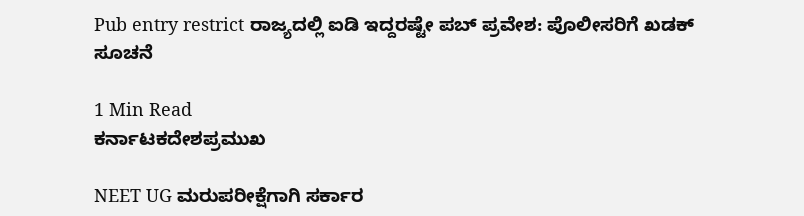Pub entry restrict ರಾಜ್ಯದಲ್ಲಿ ಐಡಿ ಇದ್ದರಷ್ಟೇ ಪಬ್ ಪ್ರವೇಶ: ಪೊಲೀಸರಿಗೆ ಖಡಕ್ ಸೂಚನೆ

1 Min Read
ಕರ್ನಾಟಕದೇಶಪ್ರಮುಖ

NEET UG ಮರುಪರೀಕ್ಷೆಗಾಗಿ ಸರ್ಕಾರ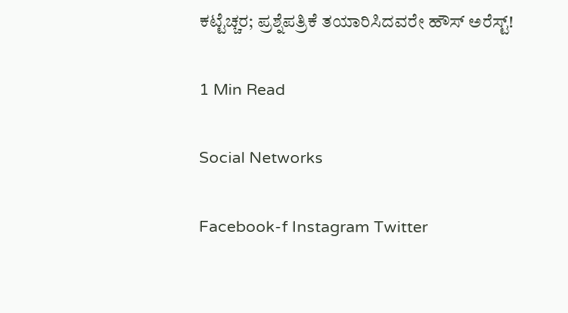ಕಟ್ಟೆಚ್ಚರ; ಪ್ರಶ್ನೆಪತ್ರಿಕೆ ತಯಾರಿಸಿದವರೇ ಹೌಸ್ ಅರೆಸ್ಟ್!

1 Min Read

Social Networks

Facebook-f Instagram Twitter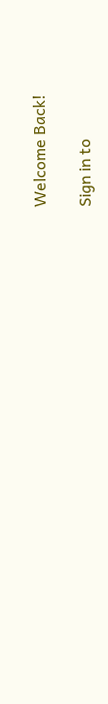Welcome Back!

Sign in to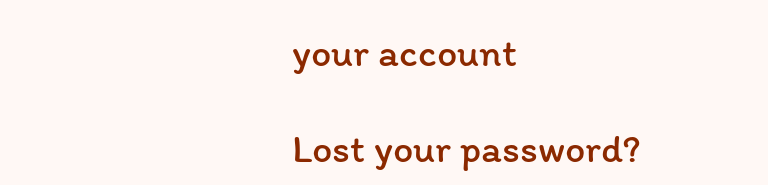your account

Lost your password?